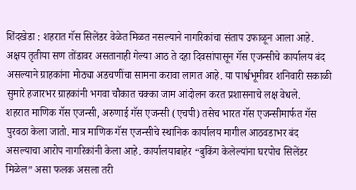शिंदखेडा : शहरात गॅस सिलेंडर वेळेत मिळत नसल्याने नागरिकांचा संताप उफाळून आला आहे. अक्षय तृतीया सण तोंडावर असतानाही गेल्या आठ ते दहा दिवसांपासून गॅस एजन्सीचे कार्यालय बंद असल्याने ग्राहकांना मोठ्या अडचणींचा सामना करावा लागत आहे. या पार्श्वभूमीवर शनिवारी सकाळी सुमारे हजारभर ग्राहकांनी भगवा चौकात चक्का जाम आंदोलन करत प्रशासनाचे लक्ष वेधले.
शहरात माणिक गॅस एजन्सी, अरुणाई गॅस एजन्सी (एचपी) तसेच भारत गॅस एजन्सीमार्फत गॅस पुरवठा केला जातो. मात्र माणिक गॅस एजन्सीचे स्थानिक कार्यालय मागील आठवडाभर बंद असल्याचा आरोप नागरिकांनी केला आहे. कार्यालयाबाहेर “बुकिंग केलेल्यांना घरपोच सिलेंडर मिळेल” असा फलक असला तरी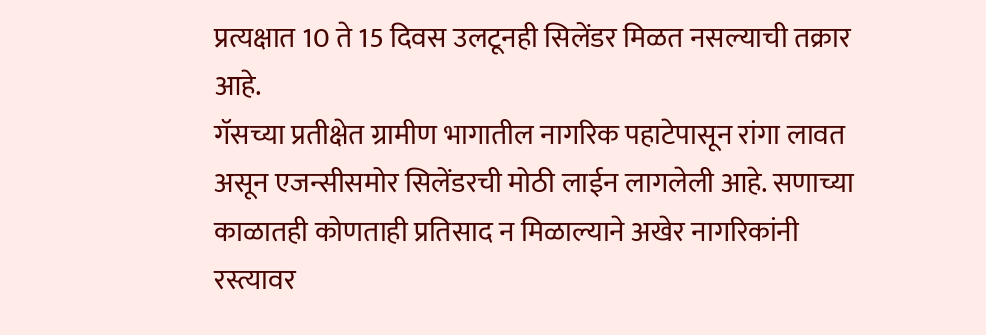प्रत्यक्षात 10 ते 15 दिवस उलटूनही सिलेंडर मिळत नसल्याची तक्रार आहे.
गॅसच्या प्रतीक्षेत ग्रामीण भागातील नागरिक पहाटेपासून रांगा लावत असून एजन्सीसमोर सिलेंडरची मोठी लाईन लागलेली आहे. सणाच्या काळातही कोणताही प्रतिसाद न मिळाल्याने अखेर नागरिकांनी रस्त्यावर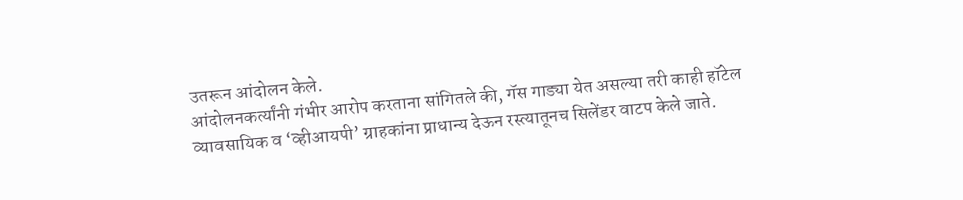उतरून आंदोलन केले.
आंदोलनकर्त्यांनी गंभीर आरोप करताना सांगितले की, गॅस गाड्या येत असल्या तरी काही हॉटेल व्यावसायिक व ‘व्हीआयपी’ ग्राहकांना प्राधान्य देऊन रस्त्यातूनच सिलेंडर वाटप केले जाते.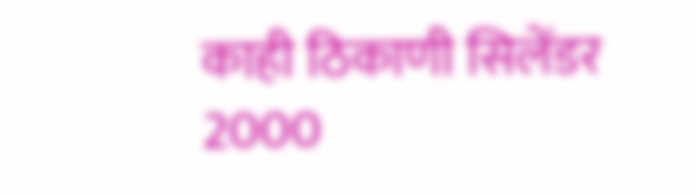काही ठिकाणी सिलेंडर 2000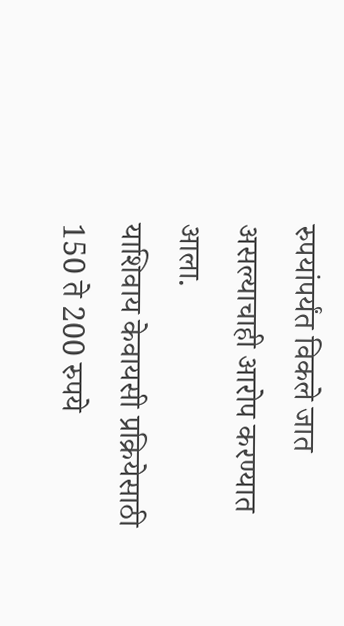रुपयांपर्यंत विकले जात असल्याचाही आरोप करण्यात आला.
याशिवाय केवायसी प्रक्रियेसाठी 150 ते 200 रुपये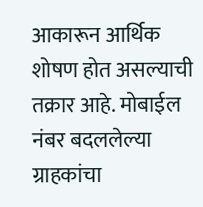आकारून आर्थिक शोषण होत असल्याची तक्रार आहे. मोबाईल नंबर बदललेल्या ग्राहकांचा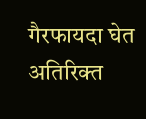गैरफायदा घेत अतिरिक्त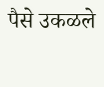पैसे उकळले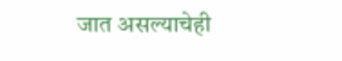जात असल्याचेही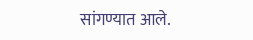सांगण्यात आले.